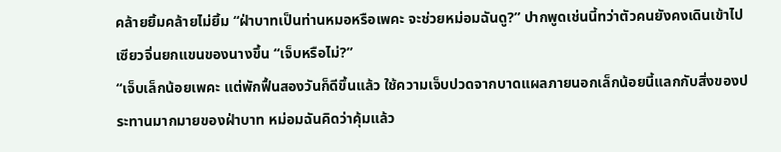คล้ายยิ้มคล้ายไม่ยิ้ม “ฝ่าบาทเป็นท่านหมอหรือเพคะ จะช่วยหม่อมฉันดู?” ปากพูดเช่นนี้ทว่าตัวคนยังคงเดินเข้าไป
เซียวจิ่นยกแขนของนางขึ้น “เจ็บหรือไม่?”
“เจ็บเล็กน้อยเพคะ แต่พักฟื้นสองวันก็ดีขึ้นแล้ว ใช้ความเจ็บปวดจากบาดแผลภายนอกเล็กน้อยนี้แลกกับสิ่งของประทานมากมายของฝ่าบาท หม่อมฉันคิดว่าคุ้มแล้ว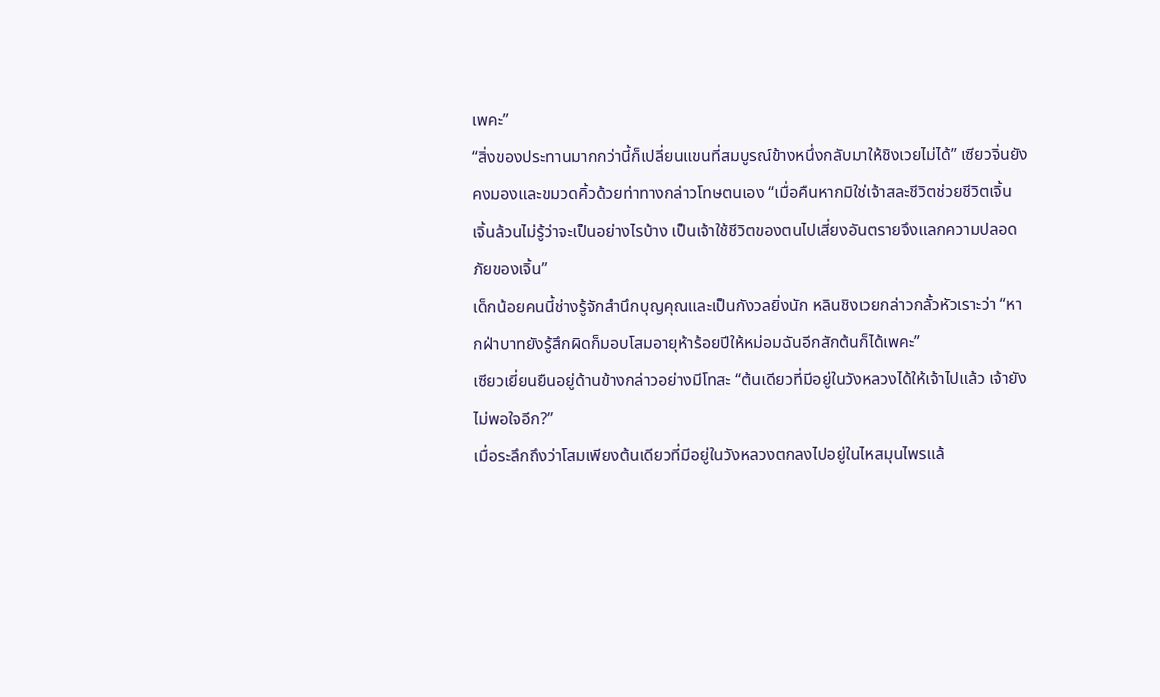เพคะ”
“สิ่งของประทานมากกว่านี้ก็เปลี่ยนแขนที่สมบูรณ์ข้างหนึ่งกลับมาให้ชิงเวยไม่ได้” เซียวจิ่นยังคงมองและขมวดคิ้วด้วยท่าทางกล่าวโทษตนเอง “เมื่อคืนหากมิใช่เจ้าสละชีวิตช่วยชีวิตเจิ้น เจิ้นล้วนไม่รู้ว่าจะเป็นอย่างไรบ้าง เป็นเจ้าใช้ชีวิตของตนไปเสี่ยงอันตรายจึงแลกความปลอดภัยของเจิ้น”
เด็กน้อยคนนี้ช่างรู้จักสำนึกบุญคุณและเป็นกังวลยิ่งนัก หลินชิงเวยกล่าวกลั้วหัวเราะว่า “หากฝ่าบาทยังรู้สึกผิดก็มอบโสมอายุห้าร้อยปีให้หม่อมฉันอีกสักต้นก็ได้เพคะ”
เซียวเยี่ยนยืนอยู่ด้านข้างกล่าวอย่างมีโทสะ “ต้นเดียวที่มีอยู่ในวังหลวงได้ให้เจ้าไปแล้ว เจ้ายังไม่พอใจอีก?”
เมื่อระลึกถึงว่าโสมเพียงต้นเดียวที่มีอยู่ในวังหลวงตกลงไปอยู่ในไหสมุนไพรแล้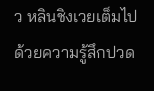ว หลินชิงเวยเต็มไปด้วยความรู้สึกปวด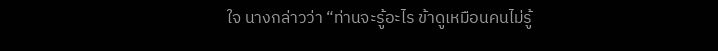ใจ นางกล่าวว่า “ท่านจะรู้อะไร ข้าดูเหมือนคนไม่รู้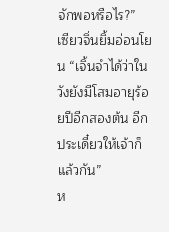จักพอหรือไร?”
เซียวจิ่นยิ้มอ่อนโยน “เจิ้นจำได้ว่าในวังยังมีโสมอายุร้อยปีอีกสองต้น อีกประเดี๋ยวให้เจ้าก็แล้วกัน”
ห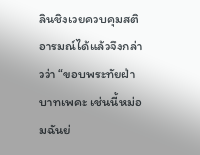ลินชิงเวยควบคุมสติอารมณ์ได้แล้วจึงกล่าวว่า “ขอบพระทัยฝ่าบาทเพคะ เช่นนี้หม่อมฉันย่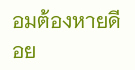อมต้องหายดีอย